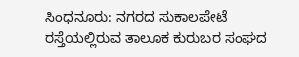ಸಿಂಧನೂರು: ನಗರದ ಸುಕಾಲಪೇಟೆ ರಸ್ತೆಯಲ್ಲಿರುವ ತಾಲೂಕ ಕುರುಬರ ಸಂಘದ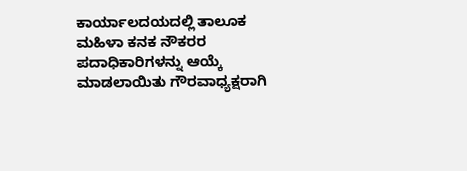ಕಾರ್ಯಾಲದಯದಲ್ಲಿ ತಾಲೂಕ ಮಹಿಳಾ ಕನಕ ನೌಕರರ ಪದಾಧಿಕಾರಿಗಳನ್ನು ಆಯ್ಕೆ ಮಾಡಲಾಯಿತು ಗೌರವಾಧ್ಯಕ್ಷರಾಗಿ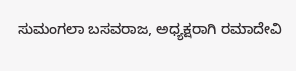ಸುಮಂಗಲಾ ಬಸವರಾಜ, ಅಧ್ಯಕ್ಷರಾಗಿ ರಮಾದೇವಿ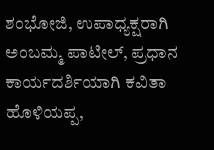ಶಂಭೋಜಿ, ಉಪಾಧ್ಯಕ್ಷರಾಗಿ ಅಂಬಮ್ಮ ಪಾಟೀಲ್, ಪ್ರಧಾನ ಕಾರ್ಯದರ್ಶಿಯಾಗಿ ಕವಿತಾ ಹೊಳಿಯಪ್ಪ,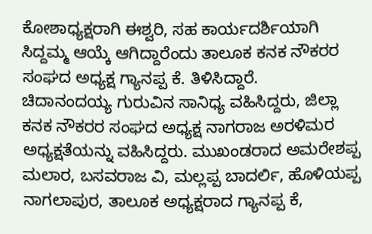ಕೋಶಾಧ್ಯಕ್ಷರಾಗಿ ಈಶ್ವರಿ, ಸಹ ಕಾರ್ಯದರ್ಶಿಯಾಗಿ ಸಿದ್ದಮ್ಮ ಆಯ್ಕೆ ಆಗಿದ್ದಾರೆಂದು ತಾಲೂಕ ಕನಕ ನೌಕರರ ಸಂಘದ ಅಧ್ಯಕ್ಷ ಗ್ಯಾನಪ್ಪ ಕೆ. ತಿಳಿಸಿದ್ದಾರೆ.
ಚಿದಾನಂದಯ್ಯ ಗುರುವಿನ ಸಾನಿಧ್ಯ ವಹಿಸಿದ್ದರು, ಜಿಲ್ಲಾ ಕನಕ ನೌಕರರ ಸಂಘದ ಅಧ್ಯಕ್ಷ ನಾಗರಾಜ ಅರಳಿಮರ ಅಧ್ಯಕ್ಷತೆಯನ್ನು ವಹಿಸಿದ್ದರು. ಮುಖಂಡರಾದ ಅಮರೇಶಪ್ಪ ಮಲಾರ, ಬಸವರಾಜ ವಿ, ಮಲ್ಲಪ್ಪ ಬಾದರ್ಲಿ, ಹೊಳಿಯಪ್ಪ ನಾಗಲಾಪುರ, ತಾಲೂಕ ಅಧ್ಯಕ್ಷರಾದ ಗ್ಯಾನಪ್ಪ ಕೆ,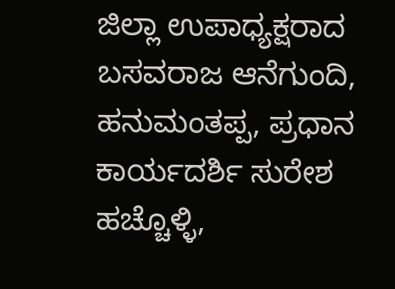ಜಿಲ್ಲಾ ಉಪಾಧ್ಯಕ್ಷರಾದ ಬಸವರಾಜ ಆನೆಗುಂದಿ, ಹನುಮಂತಪ್ಪ, ಪ್ರಧಾನ ಕಾರ್ಯದರ್ಶಿ ಸುರೇಶ ಹಚ್ಚೊಳ್ಳಿ,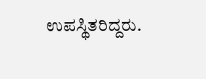ಉಪಸ್ಥಿತರಿದ್ದರು.